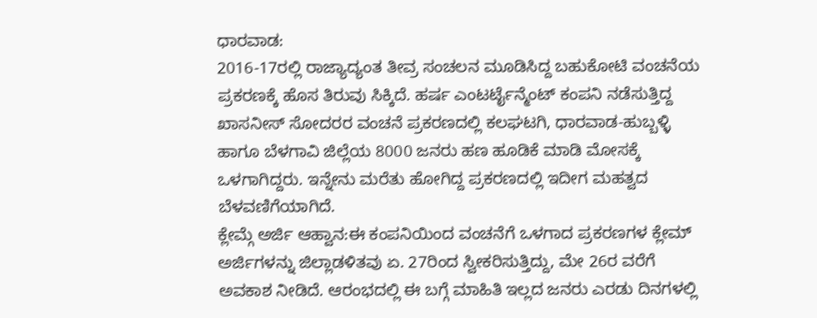ಧಾರವಾಡ:
2016-17ರಲ್ಲಿ ರಾಜ್ಯಾದ್ಯಂತ ತೀವ್ರ ಸಂಚಲನ ಮೂಡಿಸಿದ್ದ ಬಹುಕೋಟಿ ವಂಚನೆಯ ಪ್ರಕರಣಕ್ಕೆ ಹೊಸ ತಿರುವು ಸಿಕ್ಕಿದೆ. ಹರ್ಷ ಎಂಟರ್ಟೈನ್ಮೆಂಟ್ ಕಂಪನಿ ನಡೆಸುತ್ತಿದ್ದ ಖಾಸನೀಸ್ ಸೋದರರ ವಂಚನೆ ಪ್ರಕರಣದಲ್ಲಿ ಕಲಘಟಗಿ, ಧಾರವಾಡ-ಹುಬ್ಬಳ್ಳಿ ಹಾಗೂ ಬೆಳಗಾವಿ ಜಿಲ್ಲೆಯ 8000 ಜನರು ಹಣ ಹೂಡಿಕೆ ಮಾಡಿ ಮೋಸಕ್ಕೆ ಒಳಗಾಗಿದ್ದರು. ಇನ್ನೇನು ಮರೆತು ಹೋಗಿದ್ದ ಪ್ರಕರಣದಲ್ಲಿ ಇದೀಗ ಮಹತ್ವದ ಬೆಳವಣಿಗೆಯಾಗಿದೆ.
ಕ್ಲೇಮ್ಗೆ ಅರ್ಜಿ ಆಹ್ವಾನ:ಈ ಕಂಪನಿಯಿಂದ ವಂಚನೆಗೆ ಒಳಗಾದ ಪ್ರಕರಣಗಳ ಕ್ಲೇಮ್ ಅರ್ಜಿಗಳನ್ನು ಜಿಲ್ಲಾಡಳಿತವು ಏ. 27ರಿಂದ ಸ್ವೀಕರಿಸುತ್ತಿದ್ದು, ಮೇ 26ರ ವರೆಗೆ ಅವಕಾಶ ನೀಡಿದೆ. ಆರಂಭದಲ್ಲಿ ಈ ಬಗ್ಗೆ ಮಾಹಿತಿ ಇಲ್ಲದ ಜನರು ಎರಡು ದಿನಗಳಲ್ಲಿ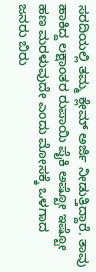ಸರದಿಯಲ್ಲಿ ತಮ್ಮ ಕ್ಲೇಮ್ ಅರ್ಜಿ ನೀಡುತ್ತಿದ್ದಾರೆ. ತಾವು ಹಾಕಿದ್ದ ಲಕ್ಷಾಂತರ ರುಪಾಯಿ ಪೈಕಿ ಅಷ್ಟೋ ಇಷ್ಟೋ ಹಣ ಮರಳುವುದೇ ಎಂದು ಮೋಸಕ್ಕೆ ಒಳಗಾದ ಜನರು ಬಿರು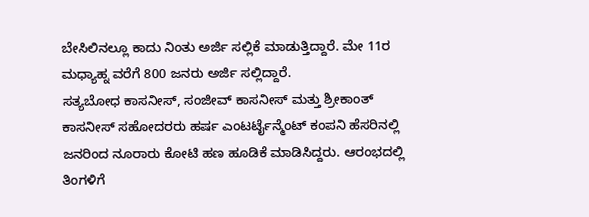ಬೇಸಿಲಿನಲ್ಲೂ ಕಾದು ನಿಂತು ಅರ್ಜಿ ಸಲ್ಲಿಕೆ ಮಾಡುತ್ತಿದ್ದಾರೆ. ಮೇ 11ರ ಮಧ್ಯಾಹ್ನ ವರೆಗೆ 800 ಜನರು ಅರ್ಜಿ ಸಲ್ಲಿದ್ದಾರೆ.
ಸತ್ಯಬೋಧ ಕಾಸನೀಸ್, ಸಂಜೀವ್ ಕಾಸನೀಸ್ ಮತ್ತು ಶ್ರೀಕಾಂತ್ ಕಾಸನೀಸ್ ಸಹೋದರರು ಹರ್ಷ ಎಂಟರ್ಟೈನ್ಮೆಂಟ್ ಕಂಪನಿ ಹೆಸರಿನಲ್ಲಿ ಜನರಿಂದ ನೂರಾರು ಕೋಟಿ ಹಣ ಹೂಡಿಕೆ ಮಾಡಿಸಿದ್ದರು. ಆರಂಭದಲ್ಲಿ ತಿಂಗಳಿಗೆ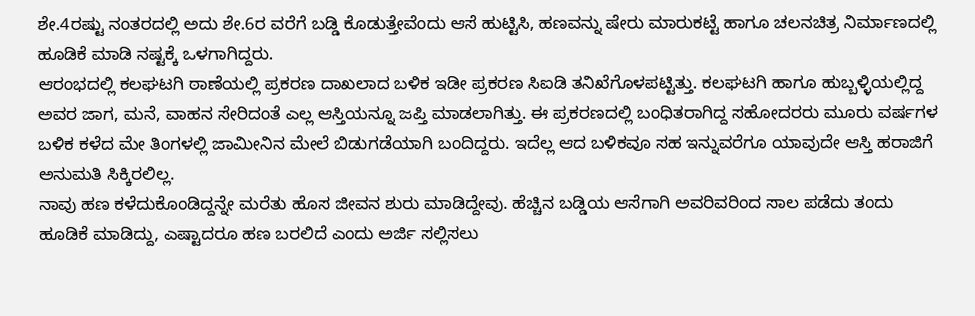ಶೇ.4ರಷ್ಟು ನಂತರದಲ್ಲಿ ಅದು ಶೇ.6ರ ವರೆಗೆ ಬಡ್ಡಿ ಕೊಡುತ್ತೇವೆಂದು ಆಸೆ ಹುಟ್ಟಿಸಿ, ಹಣವನ್ನು ಷೇರು ಮಾರುಕಟ್ಟೆ ಹಾಗೂ ಚಲನಚಿತ್ರ ನಿರ್ಮಾಣದಲ್ಲಿ ಹೂಡಿಕೆ ಮಾಡಿ ನಷ್ಟಕ್ಕೆ ಒಳಗಾಗಿದ್ದರು.
ಆರಂಭದಲ್ಲಿ ಕಲಘಟಗಿ ಠಾಣೆಯಲ್ಲಿ ಪ್ರಕರಣ ದಾಖಲಾದ ಬಳಿಕ ಇಡೀ ಪ್ರಕರಣ ಸಿಐಡಿ ತನಿಖೆಗೊಳಪಟ್ಟಿತ್ತು. ಕಲಘಟಗಿ ಹಾಗೂ ಹುಬ್ಬಳ್ಳಿಯಲ್ಲಿದ್ದ ಅವರ ಜಾಗ, ಮನೆ, ವಾಹನ ಸೇರಿದಂತೆ ಎಲ್ಲ ಆಸ್ತಿಯನ್ನೂ ಜಪ್ತಿ ಮಾಡಲಾಗಿತ್ತು. ಈ ಪ್ರಕರಣದಲ್ಲಿ ಬಂಧಿತರಾಗಿದ್ದ ಸಹೋದರರು ಮೂರು ವರ್ಷಗಳ ಬಳಿಕ ಕಳೆದ ಮೇ ತಿಂಗಳಲ್ಲಿ ಜಾಮೀನಿನ ಮೇಲೆ ಬಿಡುಗಡೆಯಾಗಿ ಬಂದಿದ್ದರು. ಇದೆಲ್ಲ ಆದ ಬಳಿಕವೂ ಸಹ ಇನ್ನುವರೆಗೂ ಯಾವುದೇ ಆಸ್ತಿ ಹರಾಜಿಗೆ ಅನುಮತಿ ಸಿಕ್ಕಿರಲಿಲ್ಲ.
ನಾವು ಹಣ ಕಳೆದುಕೊಂಡಿದ್ದನ್ನೇ ಮರೆತು ಹೊಸ ಜೀವನ ಶುರು ಮಾಡಿದ್ದೇವು. ಹೆಚ್ಚಿನ ಬಡ್ಡಿಯ ಆಸೆಗಾಗಿ ಅವರಿವರಿಂದ ಸಾಲ ಪಡೆದು ತಂದು ಹೂಡಿಕೆ ಮಾಡಿದ್ದು, ಎಷ್ಟಾದರೂ ಹಣ ಬರಲಿದೆ ಎಂದು ಅರ್ಜಿ ಸಲ್ಲಿಸಲು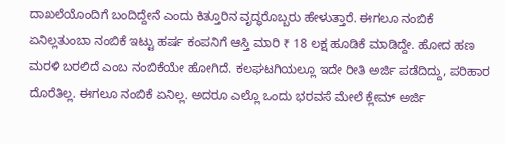ದಾಖಲೆಯೊಂದಿಗೆ ಬಂದಿದ್ದೇನೆ ಎಂದು ಕಿತ್ತೂರಿನ ವೃದ್ಧರೊಬ್ಬರು ಹೇಳುತ್ತಾರೆ. ಈಗಲೂ ನಂಬಿಕೆ ಏನಿಲ್ಲತುಂಬಾ ನಂಬಿಕೆ ಇಟ್ಟು ಹರ್ಷ ಕಂಪನಿಗೆ ಆಸ್ತಿ ಮಾರಿ ₹ 18 ಲಕ್ಷ ಹೂಡಿಕೆ ಮಾಡಿದ್ದೇ. ಹೋದ ಹಣ ಮರಳಿ ಬರಲಿದೆ ಎಂಬ ನಂಬಿಕೆಯೇ ಹೋಗಿದೆ. ಕಲಘಟಗಿಯಲ್ಲೂ ಇದೇ ರೀತಿ ಅರ್ಜಿ ಪಡೆದಿದ್ದು, ಪರಿಹಾರ ದೊರೆತಿಲ್ಲ. ಈಗಲೂ ನಂಬಿಕೆ ಏನಿಲ್ಲ. ಅದರೂ ಎಲ್ಲೊ ಒಂದು ಭರವಸೆ ಮೇಲೆ ಕ್ಲೇಮ್ ಅರ್ಜಿ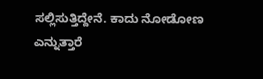ಸಲ್ಲಿಸುತ್ತಿದ್ದೇನೆ. ಕಾದು ನೋಡೋಣ ಎನ್ನುತ್ತಾರೆ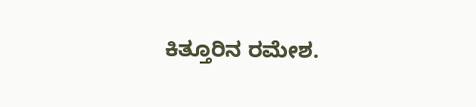ಕಿತ್ತೂರಿನ ರಮೇಶ.